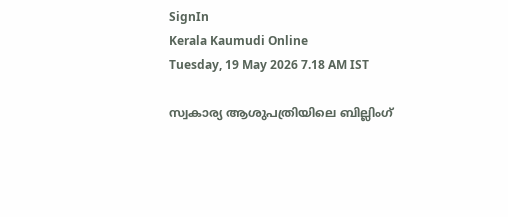SignIn
Kerala Kaumudi Online
Tuesday, 19 May 2026 7.18 AM IST

സ്വകാര്യ ആശുപത്രിയിലെ ബില്ലിംഗ്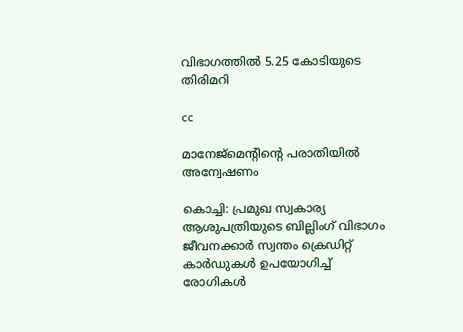വിഭാഗത്തിൽ 5.25 കോടിയുടെ തിരിമറി

cc

മാനേജ്‌മെന്റിന്റെ പരാതിയിൽ അന്വേഷണം

കൊച്ചി: പ്രമുഖ സ്വകാര്യ ആശുപത്രിയുടെ ബില്ലിംഗ് വിഭാഗം ജീവനക്കാർ സ്വന്തം ക്രെഡിറ്റ് കാർഡുകൾ ഉപയോഗിച്ച് രോഗികൾ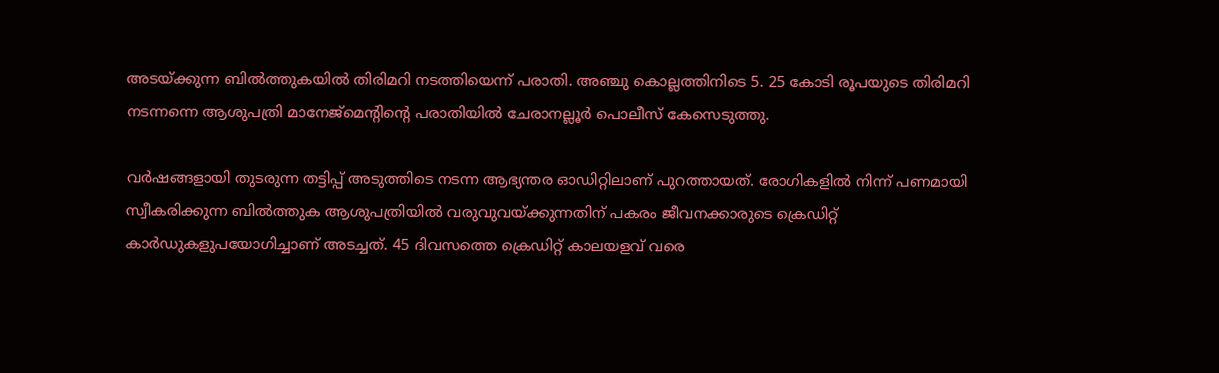അടയ്‌ക്കുന്ന ബിൽത്തുകയിൽ തിരിമറി നടത്തിയെന്ന് പരാതി. അഞ്ചു കൊല്ലത്തിനിടെ 5. 25 കോടി രൂപയുടെ തിരിമറി നടന്നന്നെ ആശുപത്രി മാനേജ്മെന്റിന്റെ പരാതിയിൽ ചേരാനല്ലൂർ പൊലീസ് കേസെടുത്തു.

വർഷങ്ങളായി തുടരുന്ന തട്ടിപ്പ് അടുത്തിടെ നടന്ന ആഭ്യന്തര ഓഡിറ്റിലാണ് പുറത്തായത്. രോഗികളിൽ നിന്ന് പണമായി സ്വീകരിക്കുന്ന ബിൽത്തുക ആശുപത്രിയിൽ വരുവുവയ്‌ക്കുന്നതിന് പകരം ജീവനക്കാരുടെ ക്രെഡിറ്റ് കാർഡുകളുപയോഗിച്ചാണ് അടച്ചത്. 45 ദിവസത്തെ ക്രെഡിറ്റ് കാലയളവ് വരെ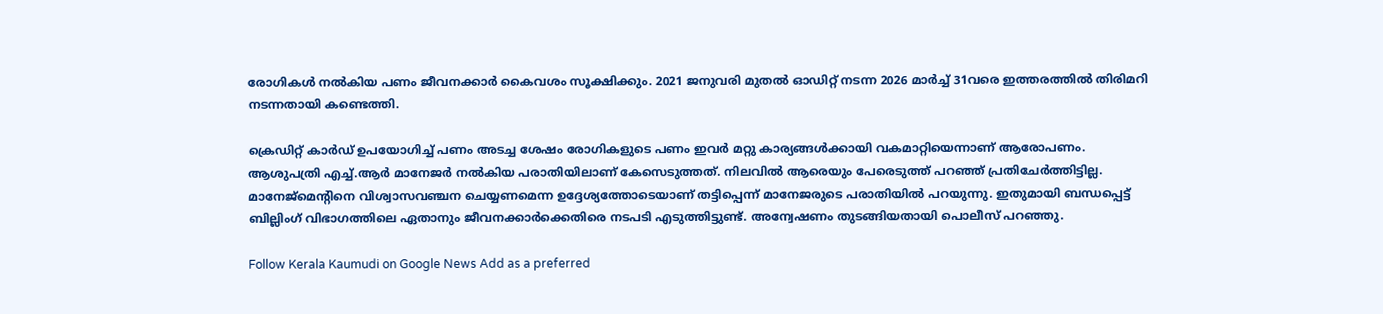രോഗികൾ നൽകിയ പണം ജീവനക്കാർ കൈവശം സൂക്ഷിക്കും. 2021 ജനുവരി മുതൽ ഓഡിറ്റ് നടന്ന 2026 മാ‌ർച്ച് 31വരെ ഇത്തരത്തിൽ തിരിമറി നടന്നതായി കണ്ടെത്തി.

ക്രെഡിറ്റ് കാർഡ് ഉപയോഗിച്ച് പണം അടച്ച ശേഷം രോഗികളുടെ പണം ഇവർ മറ്റു കാര്യങ്ങൾക്കായി വകമാറ്റിയെന്നാണ് ആരോപണം. ആശുപത്രി എച്ച്.ആർ മാനേജർ നൽകിയ പരാതിയിലാണ് കേസെടുത്തത്. നിലവിൽ ആരെയും പേരെടുത്ത് പറഞ്ഞ് പ്രതിചേർത്തിട്ടില്ല. മാനേജ്മെന്റിനെ വിശ്വാസവഞ്ചന ചെയ്യണമെന്ന ഉദ്ദേശ്യത്തോടെയാണ് തട്ടിപ്പെന്ന് മാനേജരുടെ പരാതിയിൽ പറയുന്നു. ഇതുമായി ബന്ധപ്പെട്ട് ബില്ലിംഗ് വിഭാഗത്തിലെ ഏതാനും ജീവനക്കാർക്കെതിരെ നടപടി എടുത്തിട്ടുണ്ട്. അന്വേഷണം തുടങ്ങിയതായി പൊലീസ് പറഞ്ഞു.

Follow Kerala Kaumudi on Google News Add as a preferred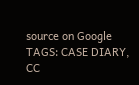source on Google
TAGS: CASE DIARY, CC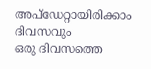അപ്ഡേറ്റായിരിക്കാം ദിവസവും
ഒരു ദിവസത്തെ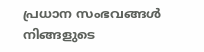പ്രധാന സംഭവങ്ങൾ നിങ്ങളുടെ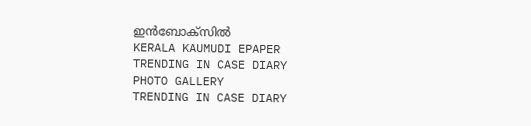ഇൻബോക്സിൽ
KERALA KAUMUDI EPAPER
TRENDING IN CASE DIARY
PHOTO GALLERY
TRENDING IN CASE DIARY